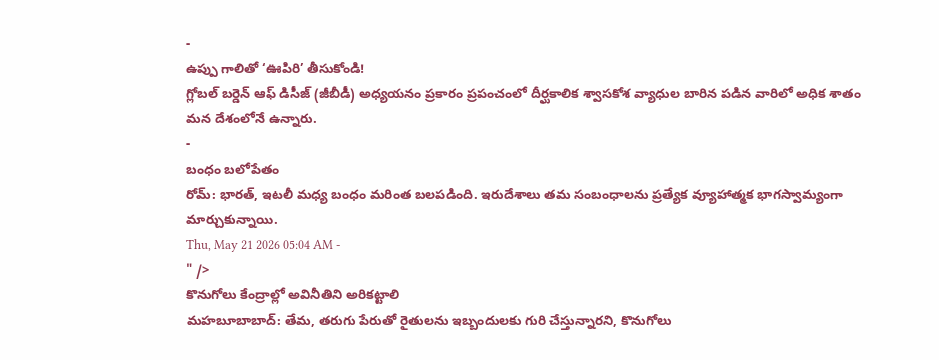-
ఉప్పు గాలితో ‘ఊపిరి’ తీసుకోండి!
గ్లోబల్ బర్డెన్ ఆఫ్ డిసీజ్ (జీబీడీ) అధ్యయనం ప్రకారం ప్రపంచంలో దీర్ఘకాలిక శ్వాసకోశ వ్యాధుల బారిన పడిన వారిలో అధిక శాతం మన దేశంలోనే ఉన్నారు.
-
బంధం బలోపేతం
రోమ్: భారత్, ఇటలీ మధ్య బంధం మరింత బలపడింది. ఇరుదేశాలు తమ సంబంధాలను ప్రత్యేక వ్యూహాత్మక భాగస్వామ్యంగా మార్చుకున్నాయి.
Thu, May 21 2026 05:04 AM -
" />
కొనుగోలు కేంద్రాల్లో అవినీతిని అరికట్టాలి
మహబూబాబాద్: తేమ, తరుగు పేరుతో రైతులను ఇబ్బందులకు గురి చేస్తున్నారని, కొనుగోలు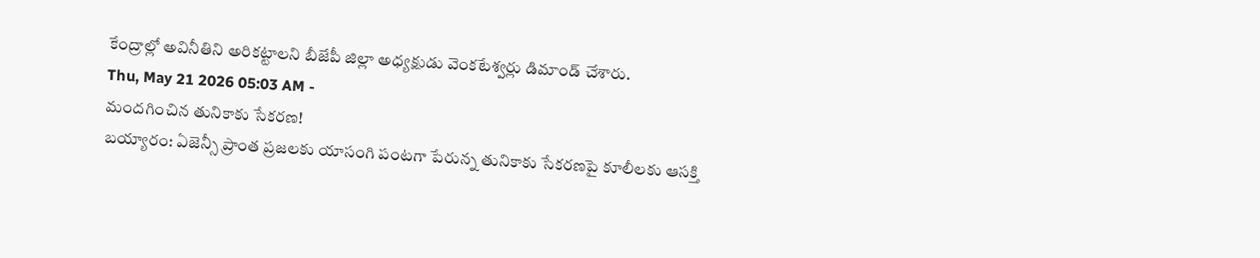కేంద్రాల్లో అవినీతిని అరికట్టాలని బీజేపీ జిల్లా అధ్యక్షుడు వెంకటేశ్వర్లు డిమాండ్ చేశారు.
Thu, May 21 2026 05:03 AM -
మందగించిన తునికాకు సేకరణ!
బయ్యారం: ఏజెన్సీ ప్రాంత ప్రజలకు యాసంగి పంటగా పేరున్న తునికాకు సేకరణపై కూలీలకు ఆసక్తి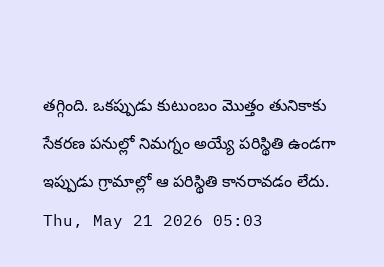తగ్గింది. ఒకప్పుడు కుటుంబం మొత్తం తునికాకు సేకరణ పనుల్లో నిమగ్నం అయ్యే పరిస్థితి ఉండగా ఇప్పుడు గ్రామాల్లో ఆ పరిస్థితి కానరావడం లేదు.
Thu, May 21 2026 05:03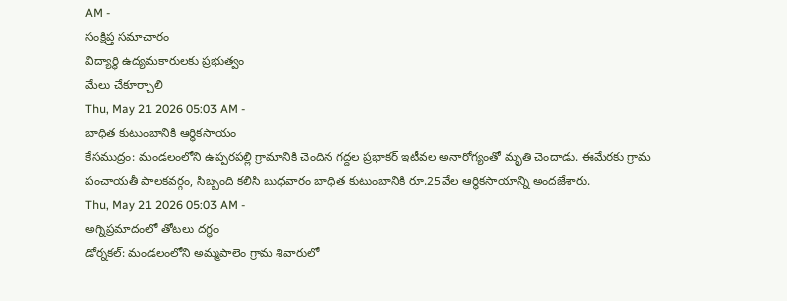AM -
సంక్షిప్త సమాచారం
విద్యార్థి ఉద్యమకారులకు ప్రభుత్వం
మేలు చేకూర్చాలి
Thu, May 21 2026 05:03 AM -
బాధిత కుటుంబానికి ఆర్థికసాయం
కేసముద్రం: మండలంలోని ఉప్పరపల్లి గ్రామానికి చెందిన గద్దల ప్రభాకర్ ఇటీవల అనారోగ్యంతో మృతి చెందాడు. ఈమేరకు గ్రామ పంచాయతీ పాలకవర్గం, సిబ్బంది కలిసి బుధవారం బాధిత కుటుంబానికి రూ.25వేల ఆర్థికసాయాన్ని అందజేశారు.
Thu, May 21 2026 05:03 AM -
అగ్నిప్రమాదంలో తోటలు దగ్ధం
డోర్నకల్: మండలంలోని అమ్మపాలెం గ్రామ శివారులో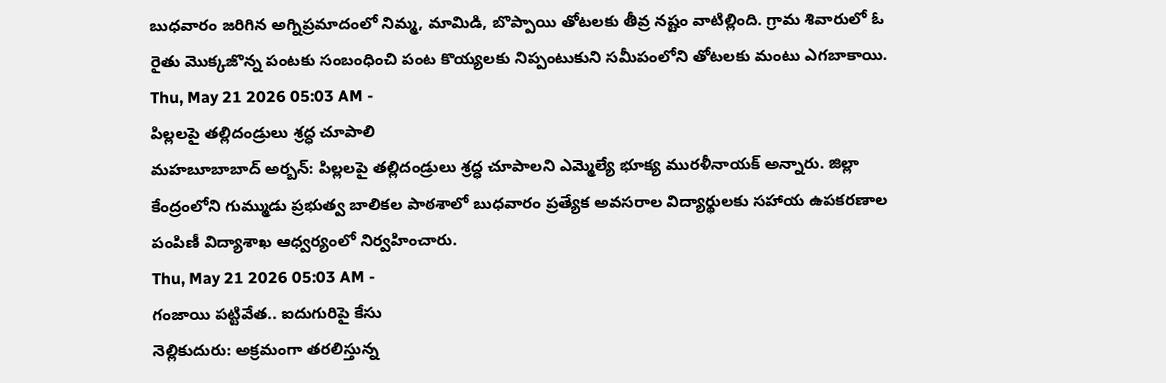బుధవారం జరిగిన అగ్నిప్రమాదంలో నిమ్మ, మామిడి, బొప్పాయి తోటలకు తీవ్ర నష్టం వాటిల్లింది. గ్రామ శివారులో ఓ రైతు మొక్కజొన్న పంటకు సంబంధించి పంట కొయ్యలకు నిప్పంటుకుని సమీపంలోని తోటలకు మంటు ఎగబాకాయి.
Thu, May 21 2026 05:03 AM -
పిల్లలపై తల్లిదండ్రులు శ్రద్ధ చూపాలి
మహబూబాబాద్ అర్బన్: పిల్లలపై తల్లిదండ్రులు శ్రద్ధ చూపాలని ఎమ్మెల్యే భూక్య మురళీనాయక్ అన్నారు. జిల్లా కేంద్రంలోని గుమ్ముడు ప్రభుత్వ బాలికల పాఠశాలో బుధవారం ప్రత్యేక అవసరాల విద్యార్థులకు సహాయ ఉపకరణాల పంపిణీ విద్యాశాఖ ఆధ్వర్యంలో నిర్వహించారు.
Thu, May 21 2026 05:03 AM -
గంజాయి పట్టివేత.. ఐదుగురిపై కేసు
నెల్లికుదురు: అక్రమంగా తరలిస్తున్న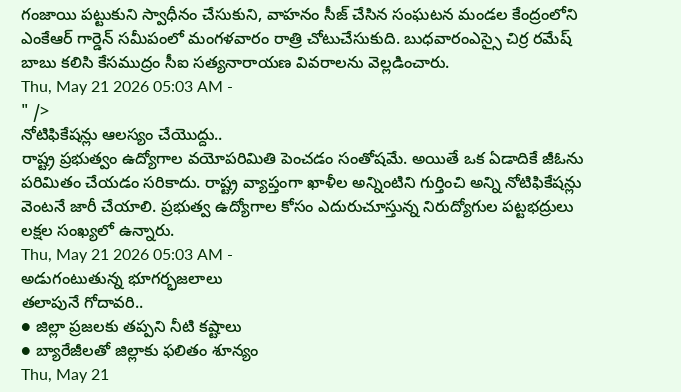గంజాయి పట్టుకుని స్వాధీనం చేసుకుని, వాహనం సీజ్ చేసిన సంఘటన మండల కేంద్రంలోని ఎంకేఆర్ గార్డెన్ సమీపంలో మంగళవారం రాత్రి చోటుచేసుకుది. బుధవారంఎస్సై చిర్ర రమేష్ బాబు కలిసి కేసముద్రం సీఐ సత్యనారాయణ వివరాలను వెల్లడించారు.
Thu, May 21 2026 05:03 AM -
" />
నోటిఫికేషన్లు ఆలస్యం చేయొద్దు..
రాష్ట్ర ప్రభుత్వం ఉద్యోగాల వయోపరిమితి పెంచడం సంతోషమే. అయితే ఒక ఏడాదికే జీఓను పరిమితం చేయడం సరికాదు. రాష్ట్ర వ్యాప్తంగా ఖాళీల అన్నింటిని గుర్తించి అన్ని నోటిఫికేషన్లు వెంటనే జారీ చేయాలి. ప్రభుత్వ ఉద్యోగాల కోసం ఎదురుచూస్తున్న నిరుద్యోగుల పట్టభద్రులు లక్షల సంఖ్యలో ఉన్నారు.
Thu, May 21 2026 05:03 AM -
అడుగంటుతున్న భూగర్భజలాలు
తలాపునే గోదావరి..
● జిల్లా ప్రజలకు తప్పని నీటి కష్టాలు
● బ్యారేజీలతో జిల్లాకు ఫలితం శూన్యం
Thu, May 21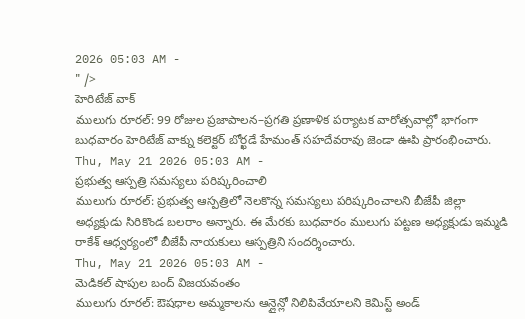2026 05:03 AM -
" />
హెరిటేజ్ వాక్
ములుగు రూరల్: 99 రోజుల ప్రజాపాలన–ప్రగతి ప్రణాళిక పర్యాటక వారోత్సవాల్లో భాగంగా బుధవారం హెరిటేజ్ వాక్ను కలెక్టర్ బోర్ఖడే హేమంత్ సహదేవరావు జెండా ఊపి ప్రారంభించారు.
Thu, May 21 2026 05:03 AM -
ప్రభుత్వ ఆస్పత్రి సమస్యలు పరిష్కరించాలి
ములుగు రూరల్: ప్రభుత్వ ఆస్పత్రిలో నెలకొన్న సమస్యలు పరిష్కరించాలని బీజేపీ జిల్లా అధ్యక్షుడు సిరికొండ బలరాం అన్నారు. ఈ మేరకు బుధవారం ములుగు పట్టణ అధ్యక్షుడు ఇమ్మడి రాకేశ్ ఆధ్వర్యంలో బీజేపీ నాయకులు ఆస్పత్రిని సందర్శించారు.
Thu, May 21 2026 05:03 AM -
మెడికల్ షాపుల బంద్ విజయవంతం
ములుగు రూరల్: ఔషధాల అమ్మకాలను ఆన్లైన్లో నిలిపివేయాలని కెమిస్ట్ అండ్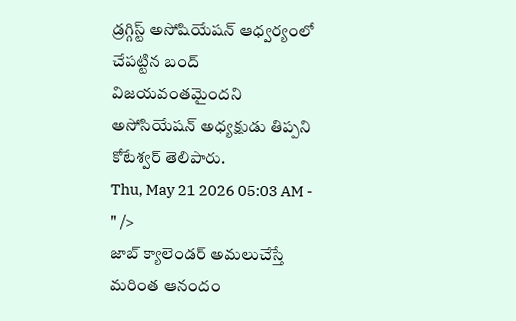డ్రగ్గిస్ట్ అసోషియేషన్ ఆధ్వర్యంలో చేపట్టిన బంద్ విజయవంతమైందని అసోసియేషన్ అధ్యక్షుడు తిప్పని కోటేశ్వర్ తెలిపారు.
Thu, May 21 2026 05:03 AM -
" />
జాబ్ క్యాలెండర్ అమలుచేస్తే మరింత ఆనందం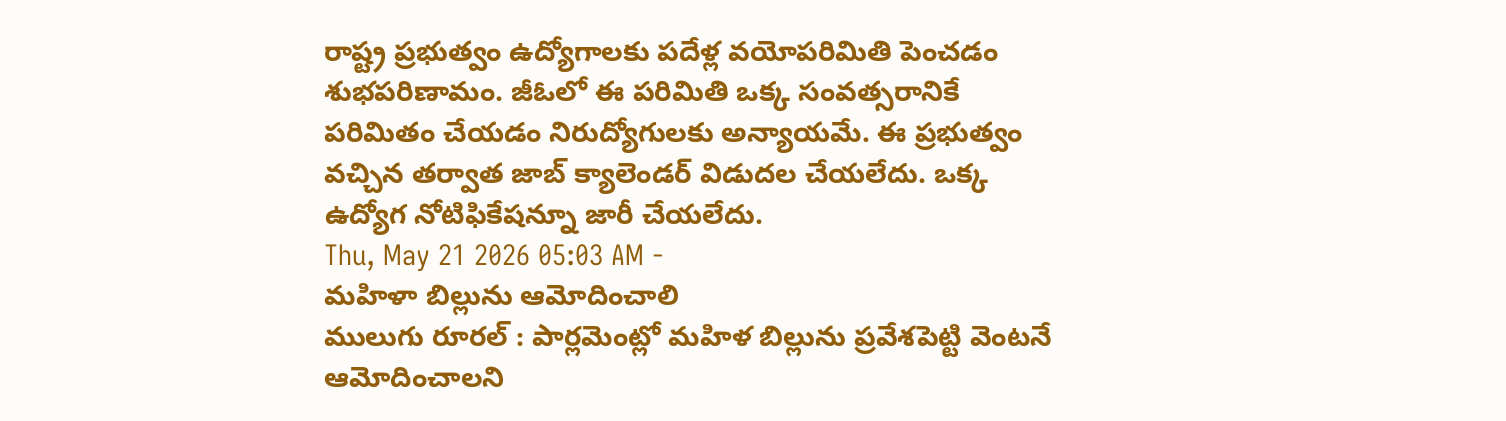రాష్ట్ర ప్రభుత్వం ఉద్యోగాలకు పదేళ్ల వయోపరిమితి పెంచడం శుభపరిణామం. జీఓలో ఈ పరిమితి ఒక్క సంవత్సరానికే పరిమితం చేయడం నిరుద్యోగులకు అన్యాయమే. ఈ ప్రభుత్వం వచ్చిన తర్వాత జాబ్ క్యాలెండర్ విడుదల చేయలేదు. ఒక్క ఉద్యోగ నోటిఫికేషన్నూ జారీ చేయలేదు.
Thu, May 21 2026 05:03 AM -
మహిళా బిల్లును ఆమోదించాలి
ములుగు రూరల్ : పార్లమెంట్లో మహిళ బిల్లును ప్రవేశపెట్టి వెంటనే ఆమోదించాలని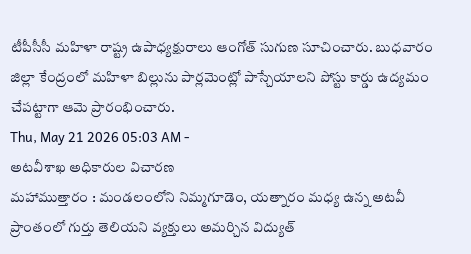టీపీసీసీ మహిళా రాష్ట్ర ఉపాధ్యక్షురాలు ఆంగోత్ సుగుణ సూచించారు. బుధవారం జిల్లా కేంద్రంలో మహిళా బిల్లును పార్లమెంట్లో పాస్చేయాలని పోస్టు కార్డు ఉద్యమం చేపట్టాగా ఆమె ప్రారంభించారు.
Thu, May 21 2026 05:03 AM -
అటవీశాఖ అధికారుల విచారణ
మహాముత్తారం : మండలంలోని నిమ్మగూడెం, యత్నారం మధ్య ఉన్న అటవీ ప్రాంతంలో గుర్తు తెలియని వ్యక్తులు అమర్చిన విద్యుత్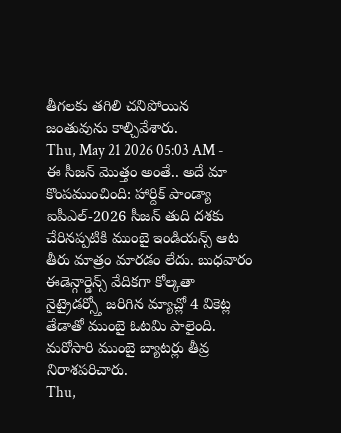తీగలకు తగిలి చనిపోయిన జంతువును కాల్చివేశారు.
Thu, May 21 2026 05:03 AM -
ఈ సీజన్ మొత్తం అంతే.. అదే మా కొంపముంచింది: హార్దిక్ పాండ్యా
ఐపీఎల్-2026 సీజన్ తుది దశకు చేరినప్పటికి ముంబై ఇండియన్స్ ఆట తీరు మాత్రం మారడం లేదు. బుధవారం ఈడెన్గార్డెన్స్ వేదికగా కోల్కతా నైట్రైడర్స్తో జరిగిన మ్యాచ్లో 4 వికెట్ల తేడాతో ముంబై ఓటమి పాలైంది. మరోసారి ముంబై బ్యాటర్లు తీవ్ర నిరాశపరిచారు.
Thu,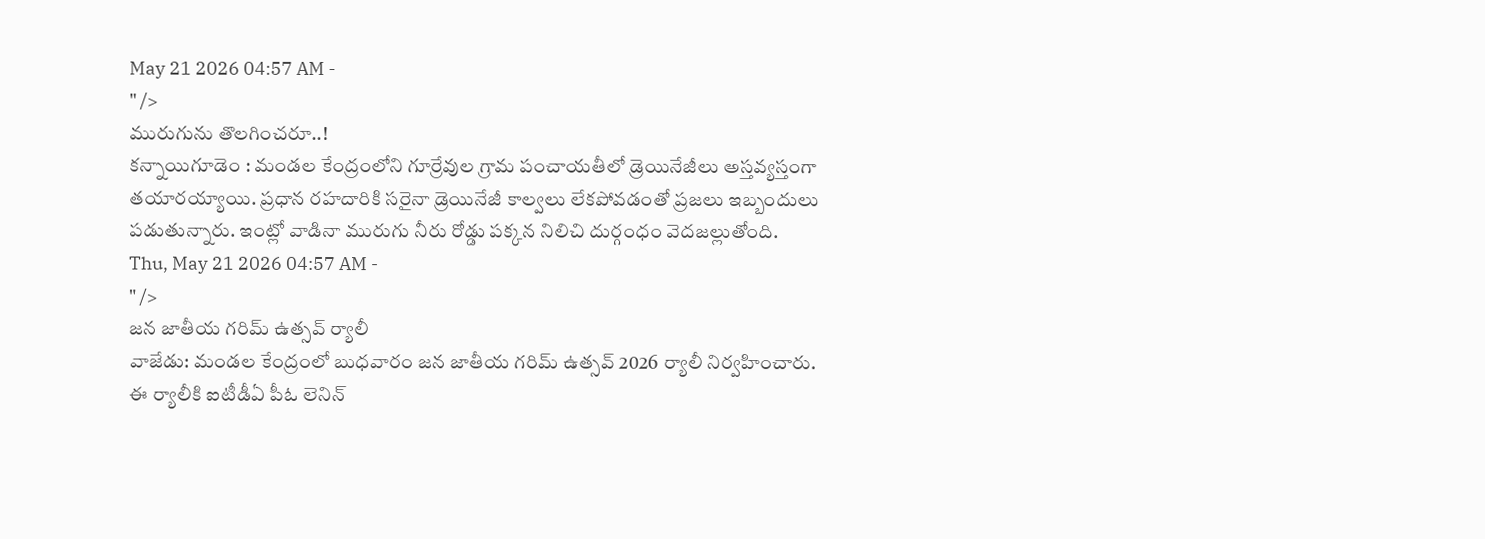May 21 2026 04:57 AM -
" />
మురుగును తొలగించరూ..!
కన్నాయిగూడెం : మండల కేంద్రంలోని గూర్రేవుల గ్రామ పంచాయతీలో డ్రెయినేజీలు అస్తవ్యస్తంగా తయారయ్యాయి. ప్రధాన రహదారికి సరైనా డ్రెయినేజీ కాల్వలు లేకపోవడంతో ప్రజలు ఇబ్బందులు పడుతున్నారు. ఇంట్లో వాడినా మురుగు నీరు రోడ్డు పక్కన నిలిచి దుర్గంధం వెదజల్లుతోంది.
Thu, May 21 2026 04:57 AM -
" />
జన జాతీయ గరిమ్ ఉత్సవ్ ర్యాలీ
వాజేడు: మండల కేంద్రంలో బుధవారం జన జాతీయ గరిమ్ ఉత్సవ్ 2026 ర్యాలీ నిర్వహించారు. ఈ ర్యాలీకి ఐటీడీఏ పీఓ లెనిన్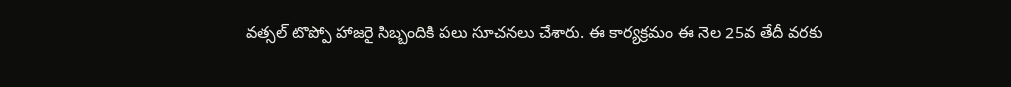వత్సల్ టొప్పో హాజరై సిబ్బందికి పలు సూచనలు చేశారు. ఈ కార్యక్రమం ఈ నెల 25వ తేదీ వరకు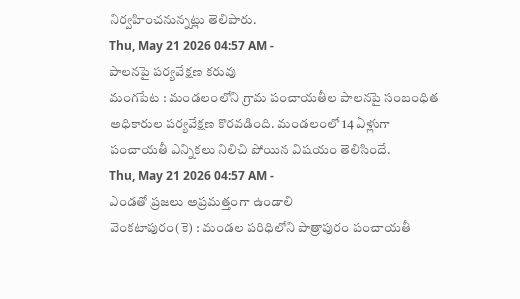నిర్వహించనున్నట్లు తెలిపారు.
Thu, May 21 2026 04:57 AM -
పాలనపై పర్యవేక్షణ కరువు
మంగపేట : మండలంలోని గ్రామ పంచాయతీల పాలనపై సంబంధిత అధికారుల పర్యవేక్షణ కొరవడింది. మండలంలో 14 ఏళ్లుగా పంచాయతీ ఎన్నికలు నిలిచి పోయిన విషయం తెలిసిందే.
Thu, May 21 2026 04:57 AM -
ఎండతో ప్రజలు అప్రమత్తంగా ఉండాలి
వెంకటాపురం(కె) : మండల పరిధిలోని పాత్రాపురం పంచాయతీ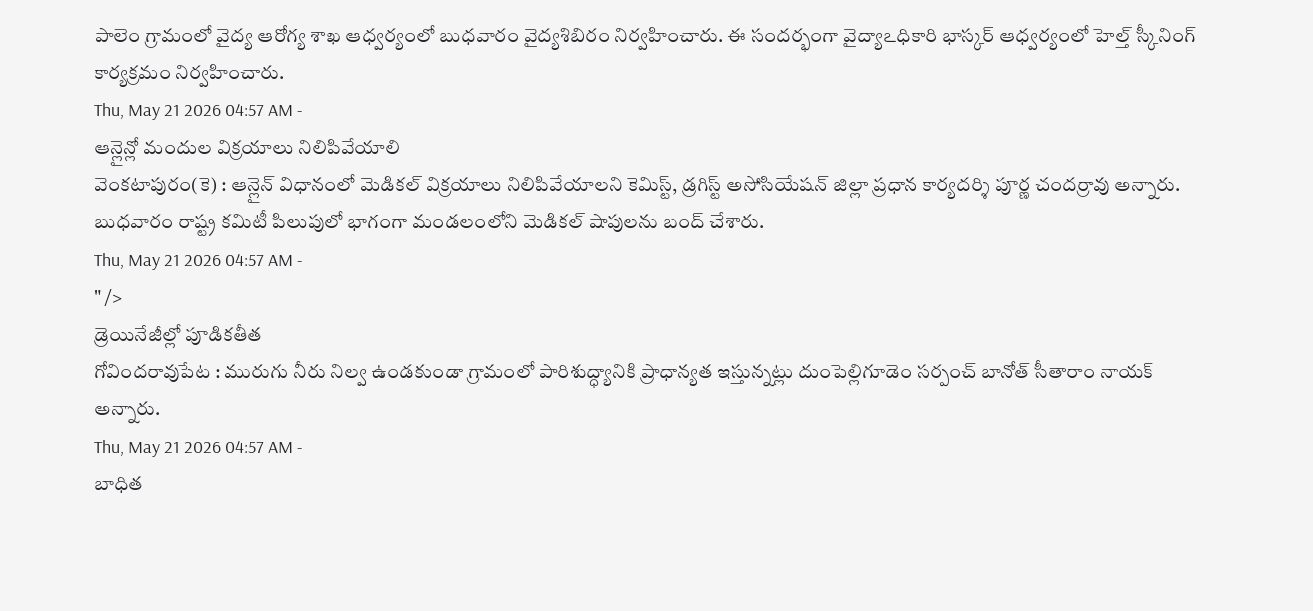పాలెం గ్రామంలో వైద్య ఆరోగ్య శాఖ ఆధ్వర్యంలో బుధవారం వైద్యశిబిరం నిర్వహించారు. ఈ సందర్భంగా వైద్యాఽధికారి భాస్కర్ ఆధ్వర్యంలో హెల్త్ స్కీనింగ్ కార్యక్రమం నిర్వహించారు.
Thu, May 21 2026 04:57 AM -
ఆన్లైన్లో మందుల విక్రయాలు నిలిపివేయాలి
వెంకటాపురం(కె) : ఆన్లైన్ విధానంలో మెడికల్ విక్రయాలు నిలిపివేయాలని కెమిస్ట్, డ్రగిస్ట్ అసోసియేషన్ జిల్లా ప్రధాన కార్యదర్శి పూర్ణ చందర్రావు అన్నారు. బుధవారం రాష్ట్ర కమిటీ పిలుపులో భాగంగా మండలంలోని మెడికల్ షాపులను బంద్ చేశారు.
Thu, May 21 2026 04:57 AM -
" />
డ్రెయినేజీల్లో పూడికతీత
గోవిందరావుపేట : మురుగు నీరు నిల్వ ఉండకుండా గ్రామంలో పారిశుద్ధ్యానికి ప్రాధాన్యత ఇస్తున్నట్లు దుంపెల్లిగూడెం సర్పంచ్ బానోత్ సీతారాం నాయక్ అన్నారు.
Thu, May 21 2026 04:57 AM -
బాధిత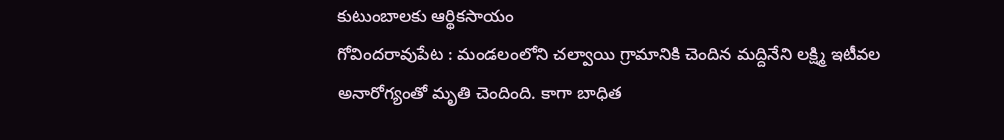కుటుంబాలకు ఆర్థికసాయం
గోవిందరావుపేట : మండలంలోని చల్వాయి గ్రామానికి చెందిన మద్దినేని లక్ష్మి ఇటీవల అనారోగ్యంతో మృతి చెందింది. కాగా బాధిత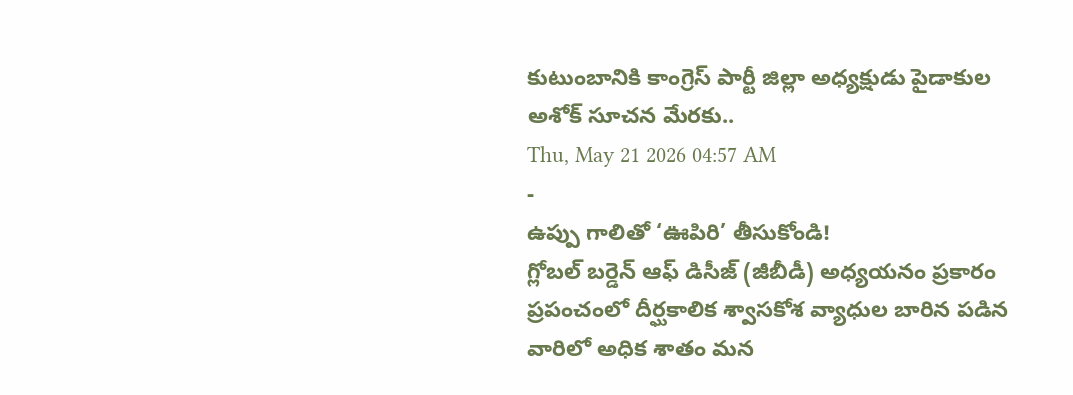కుటుంబానికి కాంగ్రెస్ పార్టీ జిల్లా అధ్యక్షుడు పైడాకుల అశోక్ సూచన మేరకు..
Thu, May 21 2026 04:57 AM
-
ఉప్పు గాలితో ‘ఊపిరి’ తీసుకోండి!
గ్లోబల్ బర్డెన్ ఆఫ్ డిసీజ్ (జీబీడీ) అధ్యయనం ప్రకారం ప్రపంచంలో దీర్ఘకాలిక శ్వాసకోశ వ్యాధుల బారిన పడిన వారిలో అధిక శాతం మన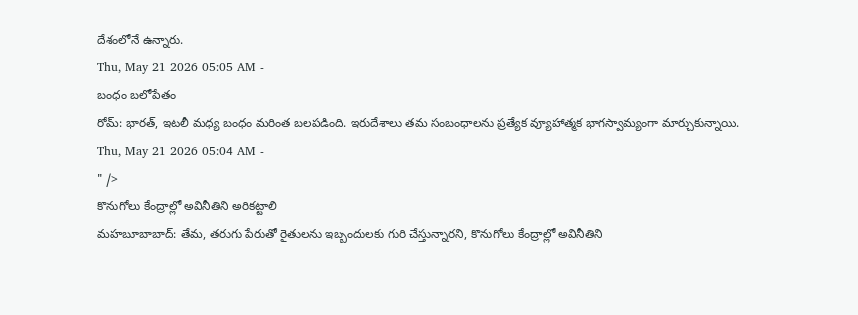దేశంలోనే ఉన్నారు.
Thu, May 21 2026 05:05 AM -
బంధం బలోపేతం
రోమ్: భారత్, ఇటలీ మధ్య బంధం మరింత బలపడింది. ఇరుదేశాలు తమ సంబంధాలను ప్రత్యేక వ్యూహాత్మక భాగస్వామ్యంగా మార్చుకున్నాయి.
Thu, May 21 2026 05:04 AM -
" />
కొనుగోలు కేంద్రాల్లో అవినీతిని అరికట్టాలి
మహబూబాబాద్: తేమ, తరుగు పేరుతో రైతులను ఇబ్బందులకు గురి చేస్తున్నారని, కొనుగోలు కేంద్రాల్లో అవినీతిని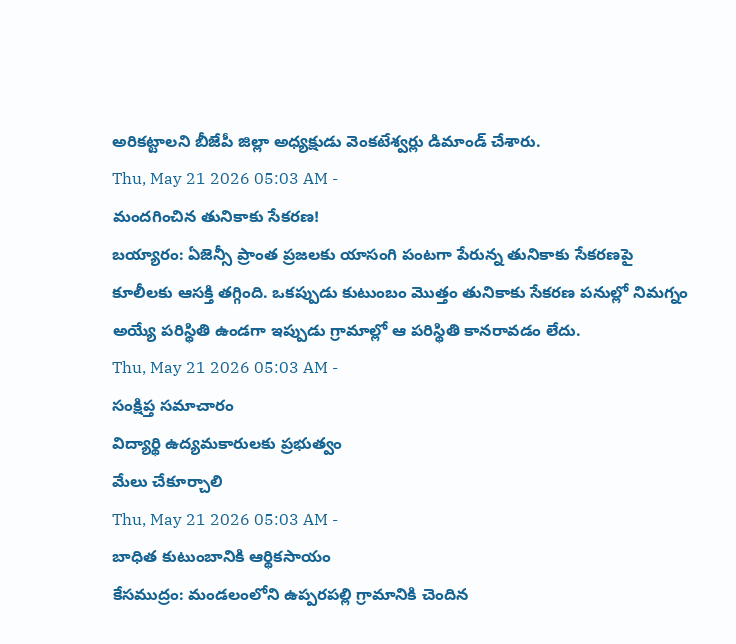అరికట్టాలని బీజేపీ జిల్లా అధ్యక్షుడు వెంకటేశ్వర్లు డిమాండ్ చేశారు.
Thu, May 21 2026 05:03 AM -
మందగించిన తునికాకు సేకరణ!
బయ్యారం: ఏజెన్సీ ప్రాంత ప్రజలకు యాసంగి పంటగా పేరున్న తునికాకు సేకరణపై కూలీలకు ఆసక్తి తగ్గింది. ఒకప్పుడు కుటుంబం మొత్తం తునికాకు సేకరణ పనుల్లో నిమగ్నం అయ్యే పరిస్థితి ఉండగా ఇప్పుడు గ్రామాల్లో ఆ పరిస్థితి కానరావడం లేదు.
Thu, May 21 2026 05:03 AM -
సంక్షిప్త సమాచారం
విద్యార్థి ఉద్యమకారులకు ప్రభుత్వం
మేలు చేకూర్చాలి
Thu, May 21 2026 05:03 AM -
బాధిత కుటుంబానికి ఆర్థికసాయం
కేసముద్రం: మండలంలోని ఉప్పరపల్లి గ్రామానికి చెందిన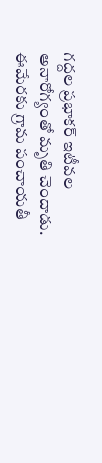గద్దల ప్రభాకర్ ఇటీవల అనారోగ్యంతో మృతి చెందాడు. ఈమేరకు గ్రామ పంచాయతీ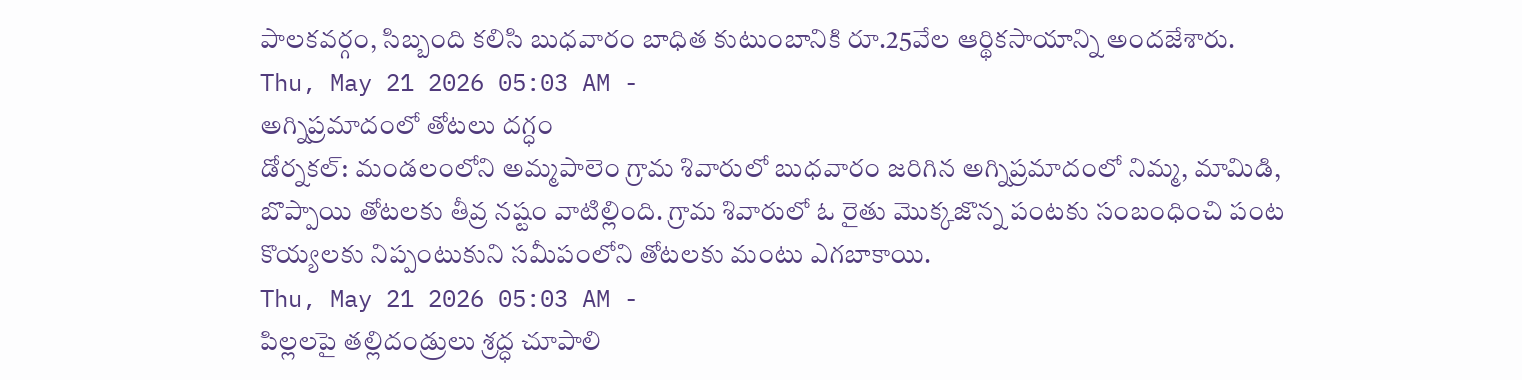పాలకవర్గం, సిబ్బంది కలిసి బుధవారం బాధిత కుటుంబానికి రూ.25వేల ఆర్థికసాయాన్ని అందజేశారు.
Thu, May 21 2026 05:03 AM -
అగ్నిప్రమాదంలో తోటలు దగ్ధం
డోర్నకల్: మండలంలోని అమ్మపాలెం గ్రామ శివారులో బుధవారం జరిగిన అగ్నిప్రమాదంలో నిమ్మ, మామిడి, బొప్పాయి తోటలకు తీవ్ర నష్టం వాటిల్లింది. గ్రామ శివారులో ఓ రైతు మొక్కజొన్న పంటకు సంబంధించి పంట కొయ్యలకు నిప్పంటుకుని సమీపంలోని తోటలకు మంటు ఎగబాకాయి.
Thu, May 21 2026 05:03 AM -
పిల్లలపై తల్లిదండ్రులు శ్రద్ధ చూపాలి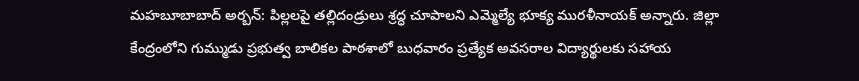మహబూబాబాద్ అర్బన్: పిల్లలపై తల్లిదండ్రులు శ్రద్ధ చూపాలని ఎమ్మెల్యే భూక్య మురళీనాయక్ అన్నారు. జిల్లా కేంద్రంలోని గుమ్ముడు ప్రభుత్వ బాలికల పాఠశాలో బుధవారం ప్రత్యేక అవసరాల విద్యార్థులకు సహాయ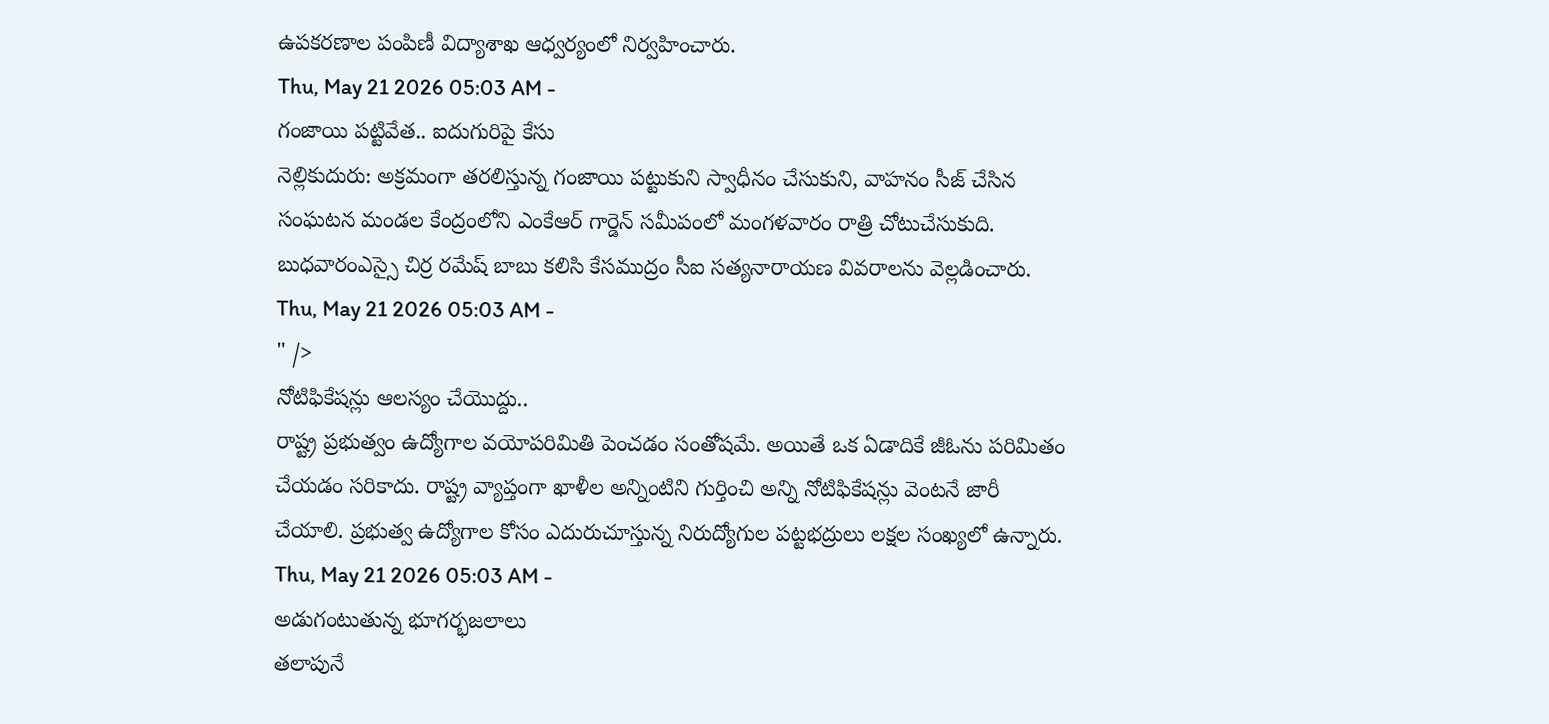ఉపకరణాల పంపిణీ విద్యాశాఖ ఆధ్వర్యంలో నిర్వహించారు.
Thu, May 21 2026 05:03 AM -
గంజాయి పట్టివేత.. ఐదుగురిపై కేసు
నెల్లికుదురు: అక్రమంగా తరలిస్తున్న గంజాయి పట్టుకుని స్వాధీనం చేసుకుని, వాహనం సీజ్ చేసిన సంఘటన మండల కేంద్రంలోని ఎంకేఆర్ గార్డెన్ సమీపంలో మంగళవారం రాత్రి చోటుచేసుకుది. బుధవారంఎస్సై చిర్ర రమేష్ బాబు కలిసి కేసముద్రం సీఐ సత్యనారాయణ వివరాలను వెల్లడించారు.
Thu, May 21 2026 05:03 AM -
" />
నోటిఫికేషన్లు ఆలస్యం చేయొద్దు..
రాష్ట్ర ప్రభుత్వం ఉద్యోగాల వయోపరిమితి పెంచడం సంతోషమే. అయితే ఒక ఏడాదికే జీఓను పరిమితం చేయడం సరికాదు. రాష్ట్ర వ్యాప్తంగా ఖాళీల అన్నింటిని గుర్తించి అన్ని నోటిఫికేషన్లు వెంటనే జారీ చేయాలి. ప్రభుత్వ ఉద్యోగాల కోసం ఎదురుచూస్తున్న నిరుద్యోగుల పట్టభద్రులు లక్షల సంఖ్యలో ఉన్నారు.
Thu, May 21 2026 05:03 AM -
అడుగంటుతున్న భూగర్భజలాలు
తలాపునే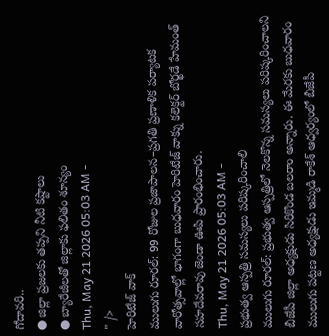గోదావరి..
● జిల్లా ప్రజలకు తప్పని నీటి కష్టాలు
● బ్యారేజీలతో జిల్లాకు ఫలితం శూన్యం
Thu, May 21 2026 05:03 AM -
" />
హెరిటేజ్ వాక్
ములుగు రూరల్: 99 రోజుల ప్రజాపాలన–ప్రగతి ప్రణాళిక పర్యాటక వారోత్సవాల్లో భాగంగా బుధవారం హెరిటేజ్ వాక్ను కలెక్టర్ బోర్ఖడే హేమంత్ సహదేవరావు జెండా ఊపి ప్రారంభించారు.
Thu, May 21 2026 05:03 AM -
ప్రభుత్వ ఆస్పత్రి సమస్యలు పరిష్కరించాలి
ములుగు రూరల్: ప్రభుత్వ ఆస్పత్రిలో నెలకొన్న సమస్యలు పరిష్కరించాలని బీజేపీ జిల్లా అధ్యక్షుడు సిరికొండ బలరాం అన్నారు. ఈ మేరకు బుధవారం ములుగు పట్టణ అధ్యక్షుడు ఇమ్మడి రాకేశ్ ఆధ్వర్యంలో బీజేపీ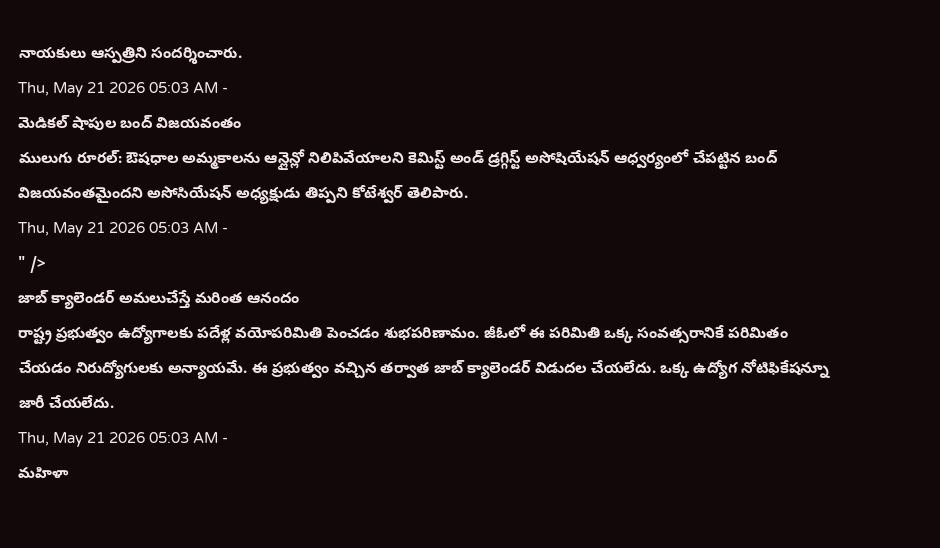నాయకులు ఆస్పత్రిని సందర్శించారు.
Thu, May 21 2026 05:03 AM -
మెడికల్ షాపుల బంద్ విజయవంతం
ములుగు రూరల్: ఔషధాల అమ్మకాలను ఆన్లైన్లో నిలిపివేయాలని కెమిస్ట్ అండ్ డ్రగ్గిస్ట్ అసోషియేషన్ ఆధ్వర్యంలో చేపట్టిన బంద్ విజయవంతమైందని అసోసియేషన్ అధ్యక్షుడు తిప్పని కోటేశ్వర్ తెలిపారు.
Thu, May 21 2026 05:03 AM -
" />
జాబ్ క్యాలెండర్ అమలుచేస్తే మరింత ఆనందం
రాష్ట్ర ప్రభుత్వం ఉద్యోగాలకు పదేళ్ల వయోపరిమితి పెంచడం శుభపరిణామం. జీఓలో ఈ పరిమితి ఒక్క సంవత్సరానికే పరిమితం చేయడం నిరుద్యోగులకు అన్యాయమే. ఈ ప్రభుత్వం వచ్చిన తర్వాత జాబ్ క్యాలెండర్ విడుదల చేయలేదు. ఒక్క ఉద్యోగ నోటిఫికేషన్నూ జారీ చేయలేదు.
Thu, May 21 2026 05:03 AM -
మహిళా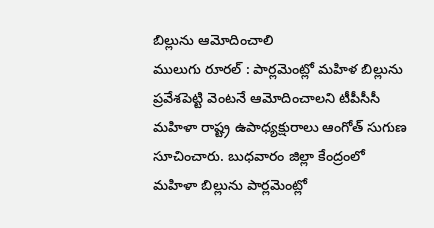బిల్లును ఆమోదించాలి
ములుగు రూరల్ : పార్లమెంట్లో మహిళ బిల్లును ప్రవేశపెట్టి వెంటనే ఆమోదించాలని టీపీసీసీ మహిళా రాష్ట్ర ఉపాధ్యక్షురాలు ఆంగోత్ సుగుణ సూచించారు. బుధవారం జిల్లా కేంద్రంలో మహిళా బిల్లును పార్లమెంట్లో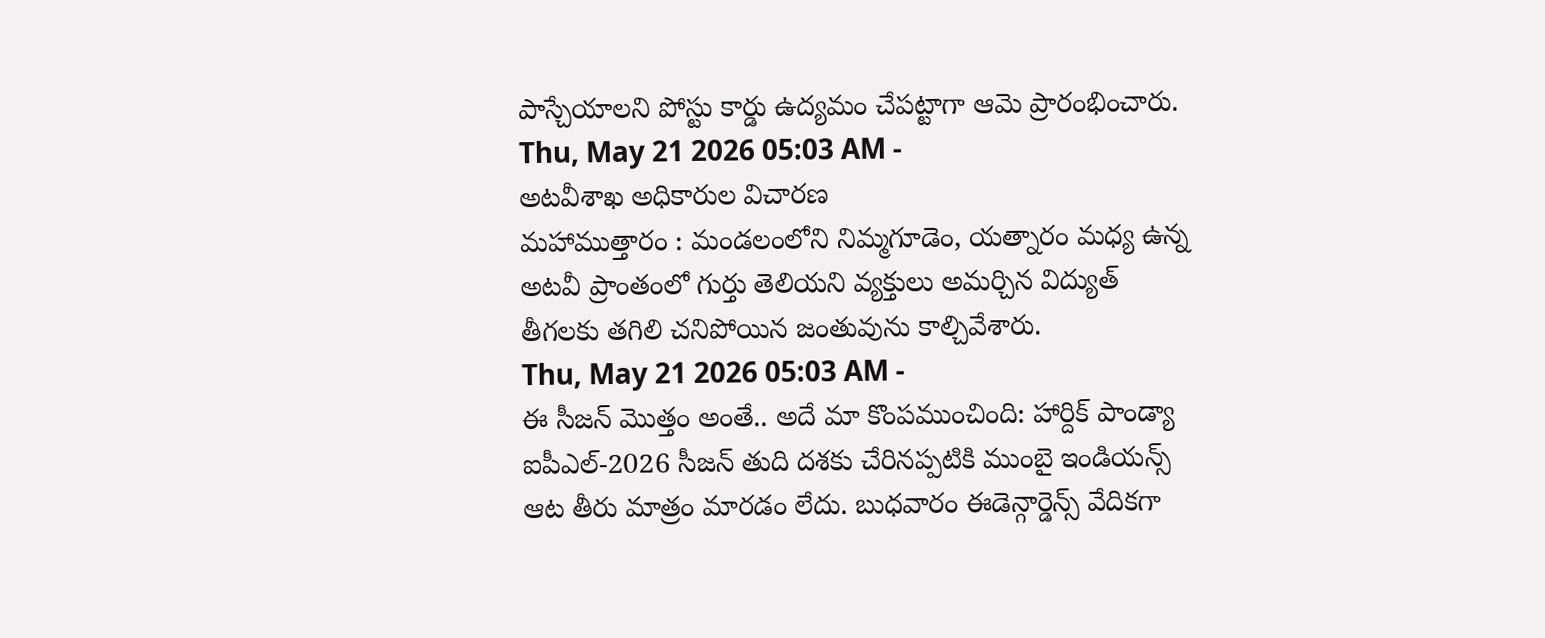పాస్చేయాలని పోస్టు కార్డు ఉద్యమం చేపట్టాగా ఆమె ప్రారంభించారు.
Thu, May 21 2026 05:03 AM -
అటవీశాఖ అధికారుల విచారణ
మహాముత్తారం : మండలంలోని నిమ్మగూడెం, యత్నారం మధ్య ఉన్న అటవీ ప్రాంతంలో గుర్తు తెలియని వ్యక్తులు అమర్చిన విద్యుత్ తీగలకు తగిలి చనిపోయిన జంతువును కాల్చివేశారు.
Thu, May 21 2026 05:03 AM -
ఈ సీజన్ మొత్తం అంతే.. అదే మా కొంపముంచింది: హార్దిక్ పాండ్యా
ఐపీఎల్-2026 సీజన్ తుది దశకు చేరినప్పటికి ముంబై ఇండియన్స్ ఆట తీరు మాత్రం మారడం లేదు. బుధవారం ఈడెన్గార్డెన్స్ వేదికగా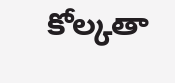కోల్కతా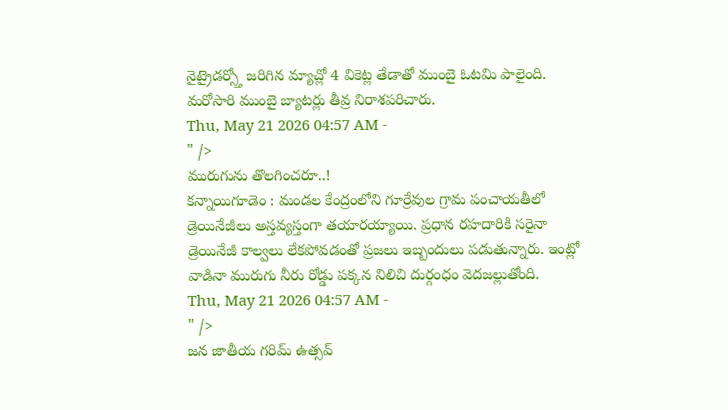నైట్రైడర్స్తో జరిగిన మ్యాచ్లో 4 వికెట్ల తేడాతో ముంబై ఓటమి పాలైంది. మరోసారి ముంబై బ్యాటర్లు తీవ్ర నిరాశపరిచారు.
Thu, May 21 2026 04:57 AM -
" />
మురుగును తొలగించరూ..!
కన్నాయిగూడెం : మండల కేంద్రంలోని గూర్రేవుల గ్రామ పంచాయతీలో డ్రెయినేజీలు అస్తవ్యస్తంగా తయారయ్యాయి. ప్రధాన రహదారికి సరైనా డ్రెయినేజీ కాల్వలు లేకపోవడంతో ప్రజలు ఇబ్బందులు పడుతున్నారు. ఇంట్లో వాడినా మురుగు నీరు రోడ్డు పక్కన నిలిచి దుర్గంధం వెదజల్లుతోంది.
Thu, May 21 2026 04:57 AM -
" />
జన జాతీయ గరిమ్ ఉత్సవ్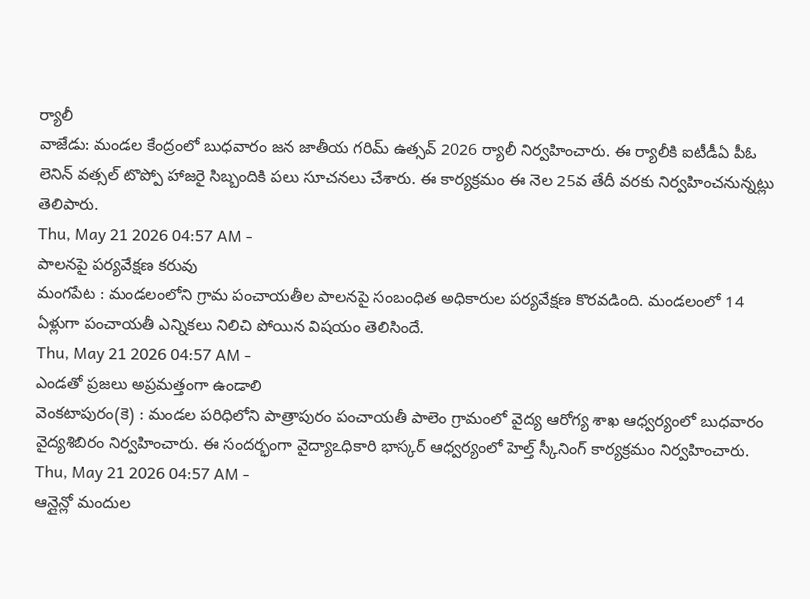ర్యాలీ
వాజేడు: మండల కేంద్రంలో బుధవారం జన జాతీయ గరిమ్ ఉత్సవ్ 2026 ర్యాలీ నిర్వహించారు. ఈ ర్యాలీకి ఐటీడీఏ పీఓ లెనిన్ వత్సల్ టొప్పో హాజరై సిబ్బందికి పలు సూచనలు చేశారు. ఈ కార్యక్రమం ఈ నెల 25వ తేదీ వరకు నిర్వహించనున్నట్లు తెలిపారు.
Thu, May 21 2026 04:57 AM -
పాలనపై పర్యవేక్షణ కరువు
మంగపేట : మండలంలోని గ్రామ పంచాయతీల పాలనపై సంబంధిత అధికారుల పర్యవేక్షణ కొరవడింది. మండలంలో 14 ఏళ్లుగా పంచాయతీ ఎన్నికలు నిలిచి పోయిన విషయం తెలిసిందే.
Thu, May 21 2026 04:57 AM -
ఎండతో ప్రజలు అప్రమత్తంగా ఉండాలి
వెంకటాపురం(కె) : మండల పరిధిలోని పాత్రాపురం పంచాయతీ పాలెం గ్రామంలో వైద్య ఆరోగ్య శాఖ ఆధ్వర్యంలో బుధవారం వైద్యశిబిరం నిర్వహించారు. ఈ సందర్భంగా వైద్యాఽధికారి భాస్కర్ ఆధ్వర్యంలో హెల్త్ స్కీనింగ్ కార్యక్రమం నిర్వహించారు.
Thu, May 21 2026 04:57 AM -
ఆన్లైన్లో మందుల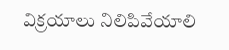విక్రయాలు నిలిపివేయాలి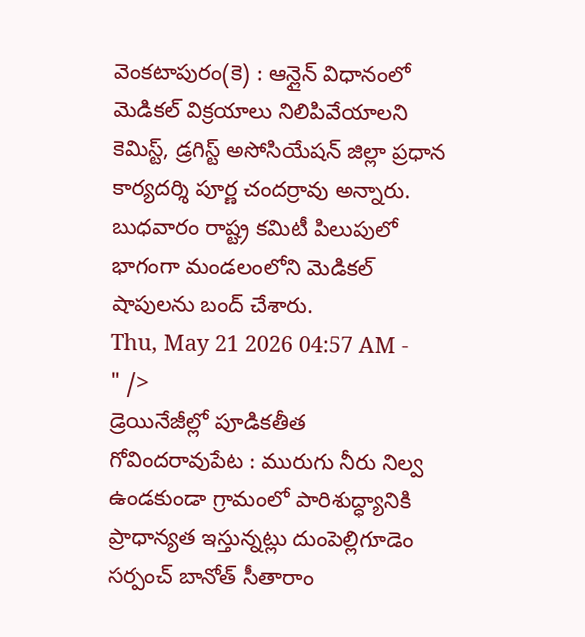వెంకటాపురం(కె) : ఆన్లైన్ విధానంలో మెడికల్ విక్రయాలు నిలిపివేయాలని కెమిస్ట్, డ్రగిస్ట్ అసోసియేషన్ జిల్లా ప్రధాన కార్యదర్శి పూర్ణ చందర్రావు అన్నారు. బుధవారం రాష్ట్ర కమిటీ పిలుపులో భాగంగా మండలంలోని మెడికల్ షాపులను బంద్ చేశారు.
Thu, May 21 2026 04:57 AM -
" />
డ్రెయినేజీల్లో పూడికతీత
గోవిందరావుపేట : మురుగు నీరు నిల్వ ఉండకుండా గ్రామంలో పారిశుద్ధ్యానికి ప్రాధాన్యత ఇస్తున్నట్లు దుంపెల్లిగూడెం సర్పంచ్ బానోత్ సీతారాం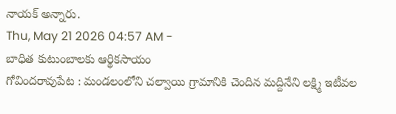నాయక్ అన్నారు.
Thu, May 21 2026 04:57 AM -
బాధిత కుటుంబాలకు ఆర్థికసాయం
గోవిందరావుపేట : మండలంలోని చల్వాయి గ్రామానికి చెందిన మద్దినేని లక్ష్మి ఇటీవల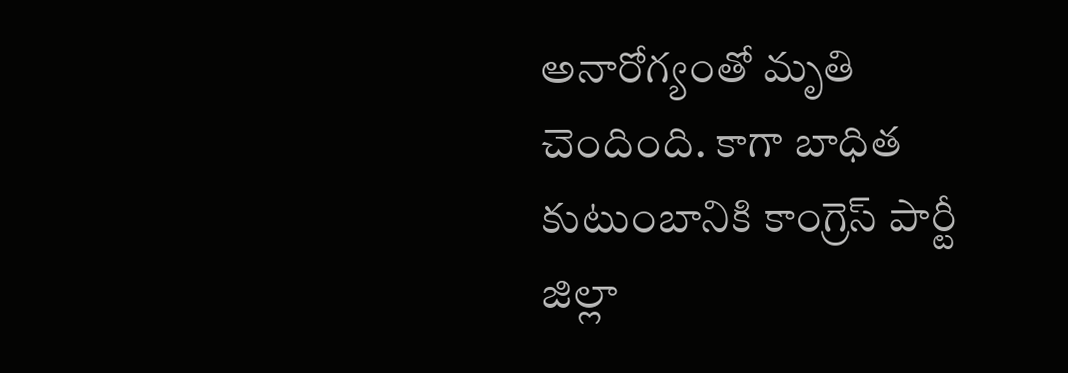అనారోగ్యంతో మృతి చెందింది. కాగా బాధిత కుటుంబానికి కాంగ్రెస్ పార్టీ జిల్లా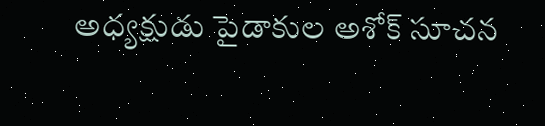అధ్యక్షుడు పైడాకుల అశోక్ సూచన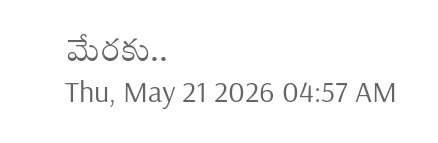మేరకు..
Thu, May 21 2026 04:57 AM